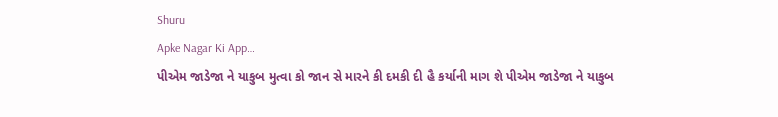Shuru
Apke Nagar Ki App…
પીએમ જાડેજા ને યાકુબ મુત્વા કો જાન સે મારને કી દમકી દી હૈ કર્યાની માગ શે પીએમ જાડેજા ને યાકુબ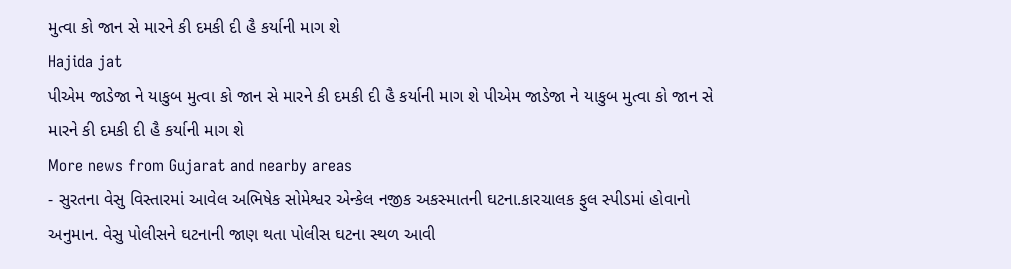મુત્વા કો જાન સે મારને કી દમકી દી હૈ કર્યાની માગ શે
Hajida jat
પીએમ જાડેજા ને યાકુબ મુત્વા કો જાન સે મારને કી દમકી દી હૈ કર્યાની માગ શે પીએમ જાડેજા ને યાકુબ મુત્વા કો જાન સે મારને કી દમકી દી હૈ કર્યાની માગ શે
More news from Gujarat and nearby areas
- સુરતના વેસુ વિસ્તારમાં આવેલ અભિષેક સોમેશ્વર એન્કેલ નજીક અકસ્માતની ઘટના.કારચાલક ફુલ સ્પીડમાં હોવાનો અનુમાન. વેસુ પોલીસને ઘટનાની જાણ થતા પોલીસ ઘટના સ્થળ આવી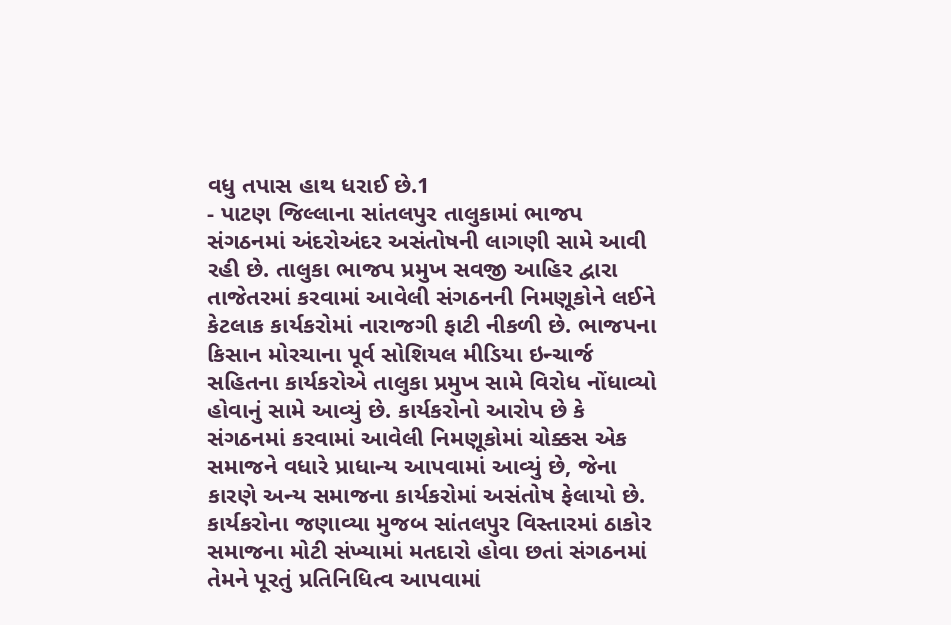વધુ તપાસ હાથ ધરાઈ છે.1
- પાટણ જિલ્લાના સાંતલપુર તાલુકામાં ભાજપ સંગઠનમાં અંદરોઅંદર અસંતોષની લાગણી સામે આવી રહી છે. તાલુકા ભાજપ પ્રમુખ સવજી આહિર દ્વારા તાજેતરમાં કરવામાં આવેલી સંગઠનની નિમણૂકોને લઈને કેટલાક કાર્યકરોમાં નારાજગી ફાટી નીકળી છે. ભાજપના કિસાન મોરચાના પૂર્વ સોશિયલ મીડિયા ઇન્ચાર્જ સહિતના કાર્યકરોએ તાલુકા પ્રમુખ સામે વિરોધ નોંધાવ્યો હોવાનું સામે આવ્યું છે. કાર્યકરોનો આરોપ છે કે સંગઠનમાં કરવામાં આવેલી નિમણૂકોમાં ચોક્કસ એક સમાજને વધારે પ્રાધાન્ય આપવામાં આવ્યું છે, જેના કારણે અન્ય સમાજના કાર્યકરોમાં અસંતોષ ફેલાયો છે. કાર્યકરોના જણાવ્યા મુજબ સાંતલપુર વિસ્તારમાં ઠાકોર સમાજના મોટી સંખ્યામાં મતદારો હોવા છતાં સંગઠનમાં તેમને પૂરતું પ્રતિનિધિત્વ આપવામાં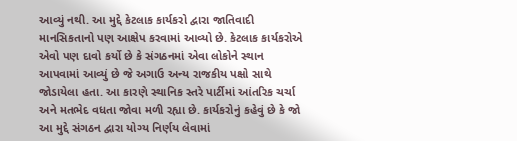આવ્યું નથી. આ મુદ્દે કેટલાક કાર્યકરો દ્વારા જાતિવાદી માનસિકતાનો પણ આક્ષેપ કરવામાં આવ્યો છે. કેટલાક કાર્યકરોએ એવો પણ દાવો કર્યો છે કે સંગઠનમાં એવા લોકોને સ્થાન આપવામાં આવ્યું છે જે અગાઉ અન્ય રાજકીય પક્ષો સાથે જોડાયેલા હતા. આ કારણે સ્થાનિક સ્તરે પાર્ટીમાં આંતરિક ચર્ચા અને મતભેદ વધતા જોવા મળી રહ્યા છે. કાર્યકરોનું કહેવું છે કે જો આ મુદ્દે સંગઠન દ્વારા યોગ્ય નિર્ણય લેવામાં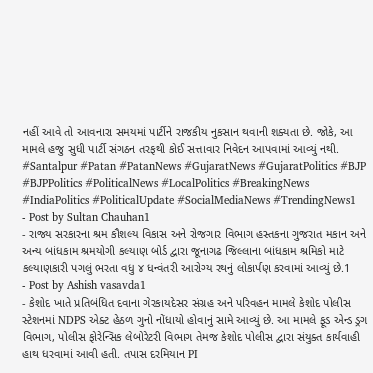નહીં આવે તો આવનારા સમયમાં પાર્ટીને રાજકીય નુકસાન થવાની શક્યતા છે. જોકે, આ મામલે હજુ સુધી પાર્ટી સંગઠન તરફથી કોઈ સત્તાવાર નિવેદન આપવામાં આવ્યું નથી. #Santalpur #Patan #PatanNews #GujaratNews #GujaratPolitics #BJP #BJPPolitics #PoliticalNews #LocalPolitics #BreakingNews #IndiaPolitics #PoliticalUpdate #SocialMediaNews #TrendingNews1
- Post by Sultan Chauhan1
- રાજ્ય સરકારના શ્રમ કૌશલ્ય વિકાસ અને રોજગાર વિભાગ હસ્તકના ગુજરાત મકાન અને અન્ય બાંધકામ શ્રમયોગી કલ્યાણ બોર્ડ દ્વારા જૂનાગઢ જિલ્લાના બાંધકામ શ્રમિકો માટે કલ્યાણકારી પગલું ભરતા વધુ ૪ ધન્વંતરી આરોગ્ય રથનું લોકાર્પણ કરવામાં આવ્યું છે.1
- Post by Ashish vasavda1
- કેશોદ ખાતે પ્રતિબંધિત દવાના ગેરકાયદેસર સંગ્રહ અને પરિવહન મામલે કેશોદ પોલીસ સ્ટેશનમાં NDPS એક્ટ હેઠળ ગુનો નોંધાયો હોવાનું સામે આવ્યું છે. આ મામલે ફૂડ એન્ડ ડ્રગ વિભાગ, પોલીસ ફોરેન્સિક લેબોરેટરી વિભાગ તેમજ કેશોદ પોલીસ દ્વારા સંયુક્ત કાર્યવાહી હાથ ધરવામાં આવી હતી. તપાસ દરમિયાન PI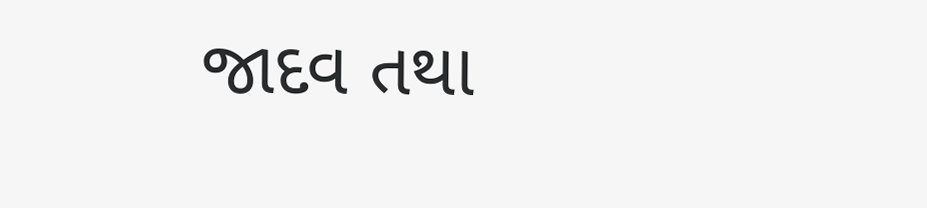જાદવ તથા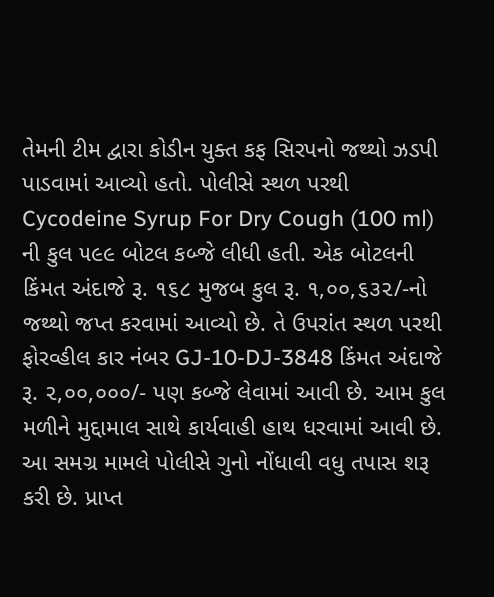તેમની ટીમ દ્વારા કોડીન યુક્ત કફ સિરપનો જથ્થો ઝડપી પાડવામાં આવ્યો હતો. પોલીસે સ્થળ પરથી Cycodeine Syrup For Dry Cough (100 ml) ની કુલ ૫૯૯ બોટલ કબ્જે લીધી હતી. એક બોટલની કિંમત અંદાજે રૂ. ૧૬૮ મુજબ કુલ રૂ. ૧,૦૦,૬૩૨/-નો જથ્થો જપ્ત કરવામાં આવ્યો છે. તે ઉપરાંત સ્થળ પરથી ફોરવ્હીલ કાર નંબર GJ-10-DJ-3848 કિંમત અંદાજે રૂ. ૨,૦૦,૦૦૦/- પણ કબ્જે લેવામાં આવી છે. આમ કુલ મળીને મુદ્દામાલ સાથે કાર્યવાહી હાથ ધરવામાં આવી છે. આ સમગ્ર મામલે પોલીસે ગુનો નોંધાવી વધુ તપાસ શરૂ કરી છે. પ્રાપ્ત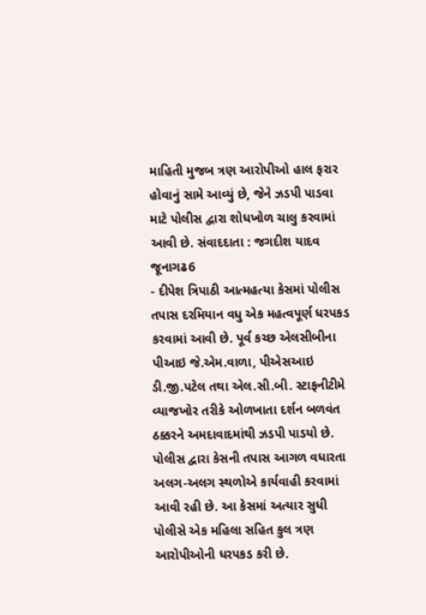માહિતી મુજબ ત્રણ આરોપીઓ હાલ ફરાર હોવાનું સામે આવ્યું છે, જેને ઝડપી પાડવા માટે પોલીસ દ્વારા શોધખોળ ચાલુ કરવામાં આવી છે. સંવાદદાતા : જગદીશ યાદવ જૂનાગઢ6
- દીપેશ ત્રિપાઠી આત્મહત્યા કેસમાં પોલીસ તપાસ દરમિયાન વધુ એક મહત્વપૂર્ણ ધરપકડ કરવામાં આવી છે. પૂર્વ કચ્છ એલસીબીના પીઆઇ જે.એમ.વાળા, પીએસઆઇ ડી.જી.પટેલ તથા એલ.સી.બી. સ્ટાફનીટીમે વ્યાજખોર તરીકે ઓળખાતા દર્શન બળવંત ઠક્કરને અમદાવાદમાંથી ઝડપી પાડયો છે. પોલીસ દ્વારા કેસની તપાસ આગળ વધારતા અલગ-અલગ સ્થળોએ કાર્યવાહી કરવામાં આવી રહી છે. આ કેસમાં અત્યાર સુધી પોલીસે એક મહિલા સહિત કુલ ત્રણ આરોપીઓની ધરપકડ કરી છે.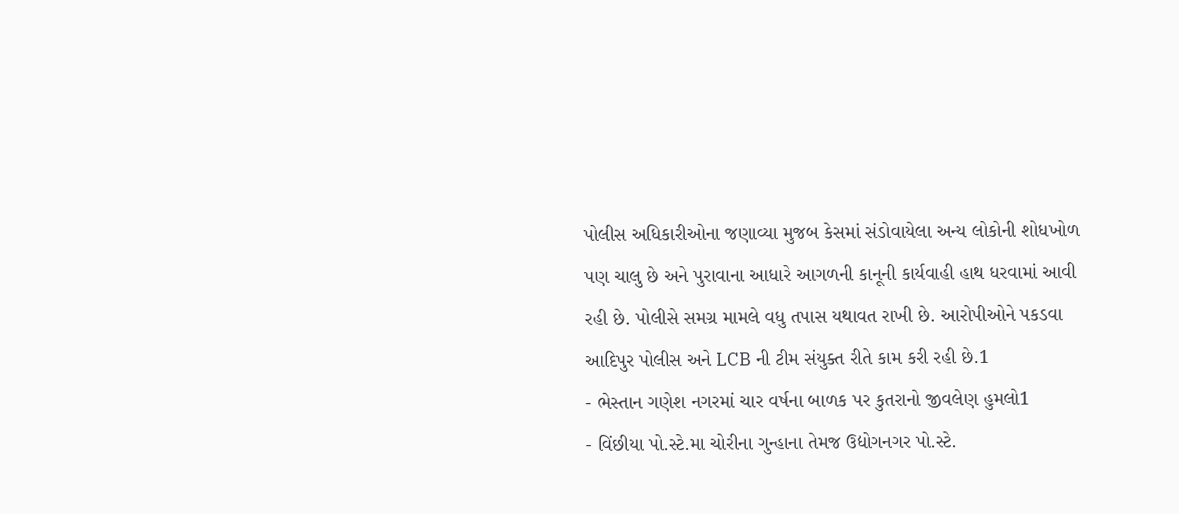પોલીસ અધિકારીઓના જણાવ્યા મુજબ કેસમાં સંડોવાયેલા અન્ય લોકોની શોધખોળ પણ ચાલુ છે અને પુરાવાના આધારે આગળની કાનૂની કાર્યવાહી હાથ ધરવામાં આવી રહી છે. પોલીસે સમગ્ર મામલે વધુ તપાસ યથાવત રાખી છે. આરોપીઓને પકડવા આદિપુર પોલીસ અને LCB ની ટીમ સંયુક્ત રીતે કામ કરી રહી છે.1
- ભેસ્તાન ગણેશ નગરમાં ચાર વર્ષના બાળક પર કુતરાનો જીવલેણ હુમલો1
- વિંછીયા પો.સ્ટે.મા ચોરીના ગુન્હાના તેમજ ઉદ્યોગનગર પો.સ્ટે.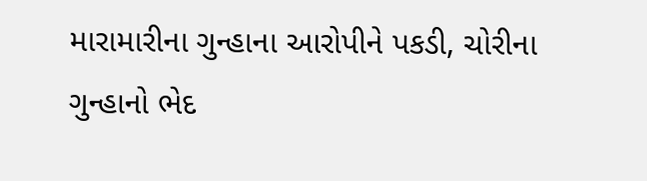મારામારીના ગુન્હાના આરોપીને પકડી, ચોરીના ગુન્હાનો ભેદ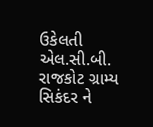ઉકેલતી એલ.સી.બી. રાજકોટ ગ્રામ્ય સિકંદર ને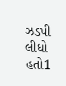ઝડપી લીધો હતો1